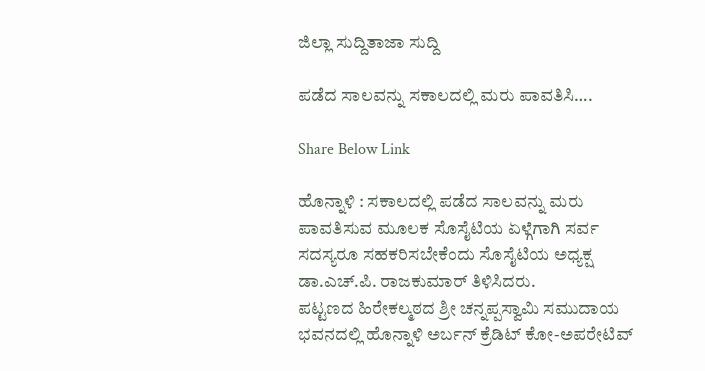ಜಿಲ್ಲಾ ಸುದ್ದಿತಾಜಾ ಸುದ್ದಿ

ಪಡೆದ ಸಾಲವನ್ನು ಸಕಾಲದಲ್ಲಿ ಮರು ಪಾವತಿಸಿ….

Share Below Link

ಹೊನ್ನಾಳಿ : ಸಕಾಲದಲ್ಲಿ ಪಡೆದ ಸಾಲವನ್ನು ಮರು ಪಾವತಿಸುವ ಮೂಲಕ ಸೊಸೈಟಿಯ ಏಳ್ಗೆಗಾಗಿ ಸರ್ವ ಸದಸ್ಯರೂ ಸಹಕರಿಸಬೇಕೆಂದು ಸೊಸೈಟಿಯ ಅಧ್ಯಕ್ಷ ಡಾ.ಎಚ್.ಪಿ. ರಾಜಕುಮಾರ್ ತಿಳಿಸಿದರು.
ಪಟ್ಟಣದ ಹಿರೇಕಲ್ಮಠದ ಶ್ರೀ ಚನ್ನಪ್ಪಸ್ವಾಮಿ ಸಮುದಾಯ ಭವನದಲ್ಲಿ ಹೊನ್ನಾಳಿ ಅರ್ಬನ್ ಕ್ರೆಡಿಟ್ ಕೋ-ಅಪರೇಟಿವ್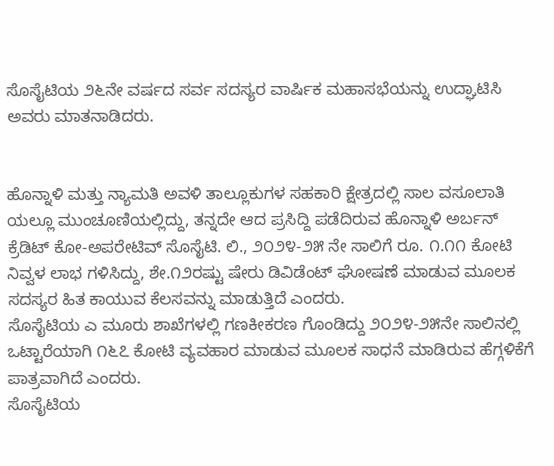ಸೊಸೈಟಿಯ ೨೬ನೇ ವರ್ಷದ ಸರ್ವ ಸದಸ್ಯರ ವಾರ್ಷಿಕ ಮಹಾಸಭೆಯನ್ನು ಉದ್ಘಾಟಿಸಿ ಅವರು ಮಾತನಾಡಿದರು.


ಹೊನ್ನಾಳಿ ಮತ್ತು ನ್ಯಾಮತಿ ಅವಳಿ ತಾಲ್ಲೂಕುಗಳ ಸಹಕಾರಿ ಕ್ಷೇತ್ರದಲ್ಲಿ ಸಾಲ ವಸೂಲಾತಿ ಯಲ್ಲೂ ಮುಂಚೂಣಿಯಲ್ಲಿದ್ದು, ತನ್ನದೇ ಆದ ಪ್ರಸಿದ್ದಿ ಪಡೆದಿರುವ ಹೊನ್ನಾಳಿ ಅರ್ಬನ್ ಕ್ರೆಡಿಟ್ ಕೋ-ಅಪರೇಟಿವ್ ಸೊಸೈಟಿ. ಲಿ., ೨೦೨೪-೨೫ ನೇ ಸಾಲಿಗೆ ರೂ. ೧.೧೧ ಕೋಟಿ ನಿವ್ವಳ ಲಾಭ ಗಳಿಸಿದ್ದು, ಶೇ.೧೨ರಷ್ಟು ಷೇರು ಡಿವಿಡೆಂಟ್ ಘೋಷಣೆ ಮಾಡುವ ಮೂಲಕ ಸದಸ್ಯರ ಹಿತ ಕಾಯುವ ಕೆಲಸವನ್ನು ಮಾಡುತ್ತಿದೆ ಎಂದರು.
ಸೊಸೈಟಿಯ ಎ ಮೂರು ಶಾಖೆಗಳಲ್ಲಿ ಗಣಕೀಕರಣ ಗೊಂಡಿದ್ದು ೨೦೨೪-೨೫ನೇ ಸಾಲಿನಲ್ಲಿ ಒಟ್ಟಾರೆಯಾಗಿ ೧೬೭ ಕೋಟಿ ವ್ಯವಹಾರ ಮಾಡುವ ಮೂಲಕ ಸಾಧನೆ ಮಾಡಿರುವ ಹೆಗ್ಗಳಿಕೆಗೆ ಪಾತ್ರವಾಗಿದೆ ಎಂದರು.
ಸೊಸೈಟಿಯ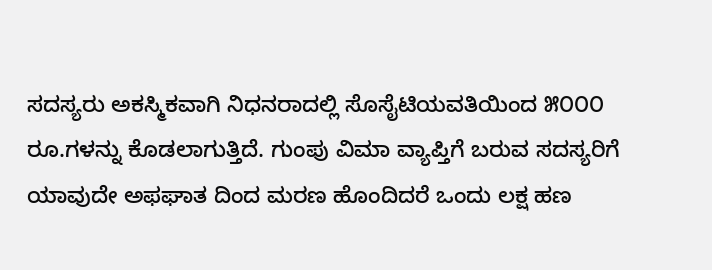ಸದಸ್ಯರು ಅಕಸ್ಮಿಕವಾಗಿ ನಿಧನರಾದಲ್ಲಿ ಸೊಸೈಟಿಯವತಿಯಿಂದ ೫೦೦೦ ರೂ.ಗಳನ್ನು ಕೊಡಲಾಗುತ್ತಿದೆ. ಗುಂಪು ವಿಮಾ ವ್ಯಾಪ್ತಿಗೆ ಬರುವ ಸದಸ್ಯರಿಗೆ ಯಾವುದೇ ಅಫಘಾತ ದಿಂದ ಮರಣ ಹೊಂದಿದರೆ ಒಂದು ಲಕ್ಷ ಹಣ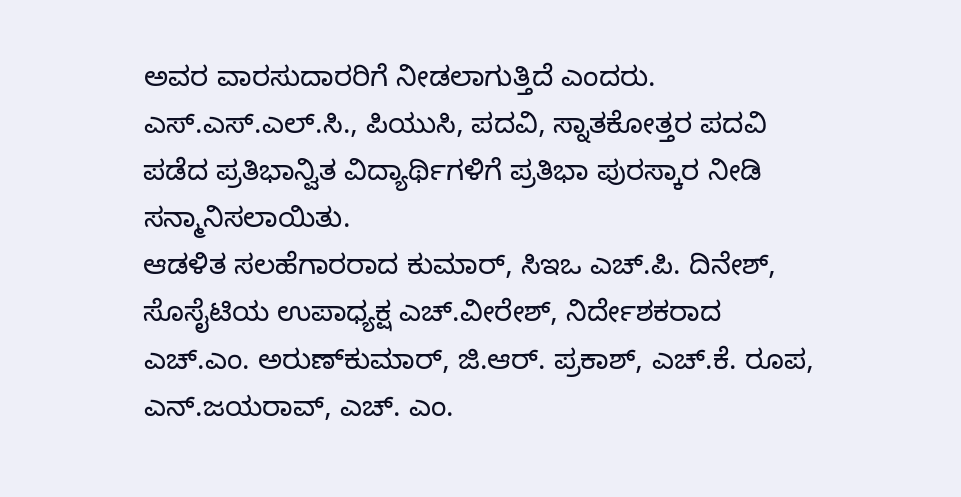ಅವರ ವಾರಸುದಾರರಿಗೆ ನೀಡಲಾಗುತ್ತಿದೆ ಎಂದರು.
ಎಸ್.ಎಸ್.ಎಲ್.ಸಿ., ಪಿಯುಸಿ, ಪದವಿ, ಸ್ನಾತಕೋತ್ತರ ಪದವಿ ಪಡೆದ ಪ್ರತಿಭಾನ್ವಿತ ವಿದ್ಯಾರ್ಥಿಗಳಿಗೆ ಪ್ರತಿಭಾ ಪುರಸ್ಕಾರ ನೀಡಿ ಸನ್ಮಾನಿಸಲಾಯಿತು.
ಆಡಳಿತ ಸಲಹೆಗಾರರಾದ ಕುಮಾರ್, ಸಿಇಒ ಎಚ್.ಪಿ. ದಿನೇಶ್, ಸೊಸೈಟಿಯ ಉಪಾಧ್ಯಕ್ಷ ಎಚ್.ವೀರೇಶ್, ನಿರ್ದೇಶಕರಾದ ಎಚ್.ಎಂ. ಅರುಣ್‌ಕುಮಾರ್, ಜಿ.ಆರ್. ಪ್ರಕಾಶ್, ಎಚ್.ಕೆ. ರೂಪ, ಎನ್.ಜಯರಾವ್, ಎಚ್. ಎಂ.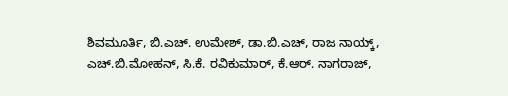ಶಿವಮೂರ್ತಿ, ಬಿ.ಎಚ್. ಉಮೇಶ್, ಡಾ.ಬಿ.ಎಚ್, ರಾಜ ನಾಯ್ಕ್, ಎಚ್.ಬಿ.ಮೋಹನ್, ಸಿ.ಕೆ. ರವಿಕುಮಾರ್, ಕೆ.ಆರ್. ನಾಗರಾಜ್,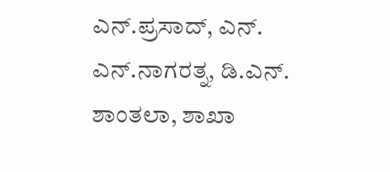ಎನ್.ಪ್ರಸಾದ್, ಎನ್. ಎನ್.ನಾಗರತ್ನ, ಡಿ.ಎನ್. ಶಾಂತಲಾ, ಶಾಖಾ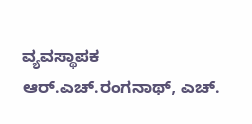ವ್ಯವಸ್ಥಾಪಕ ಆರ್.ಎಚ್.ರಂಗನಾಥ್, ಎಚ್.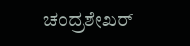ಚಂದ್ರಶೇಖರ್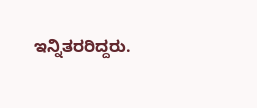ಇನ್ನಿತರರಿದ್ದರು.